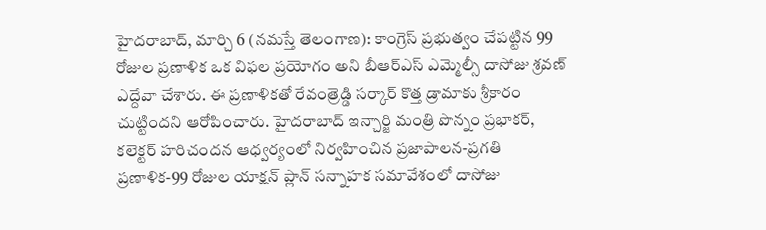హైదరాబాద్, మార్చి 6 (నమస్తే తెలంగాణ): కాంగ్రెస్ ప్రభుత్వం చేపట్టిన 99 రోజుల ప్రణాళిక ఒక విఫల ప్రయోగం అని బీఆర్ఎస్ ఎమ్మెల్సీ దాసోజు శ్రవణ్ ఎద్దేవా చేశారు. ఈ ప్రణాళికతో రేవంత్రెడ్డి సర్కార్ కొత్త డ్రామాకు శ్రీకారం చుట్టిందని ఆరోపించారు. హైదరాబాద్ ఇన్చార్జి మంత్రి పొన్నం ప్రభాకర్, కలెక్టర్ హరిచందన ఆధ్వర్యంలో నిర్వహించిన ప్రజాపాలన-ప్రగతి ప్రణాళిక-99 రోజుల యాక్షన్ ప్లాన్ సన్నాహక సమావేశంలో దాసోజు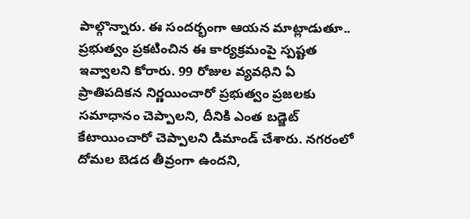పాల్గొన్నారు. ఈ సందర్భంగా ఆయన మాట్లాడుతూ.. ప్రభుత్వం ప్రకటించిన ఈ కార్యక్రమంపై స్పష్టత ఇవ్వాలని కోరారు. 99 రోజుల వ్యవధిని ఏ ప్రాతిపదికన నిర్ణయించారో ప్రభుత్వం ప్రజలకు సమాధానం చెప్పాలని, దీనికి ఎంత బడ్జెట్ కేటాయించారో చెప్పాలని డిమాండ్ చేశారు. నగరంలో దోమల బెడద తీవ్రంగా ఉందని,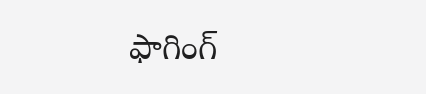ఫాగింగ్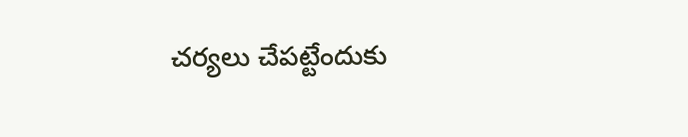చర్యలు చేపట్టేందుకు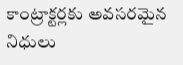కాంట్రాక్టర్లకు అవసరమైన నిధులు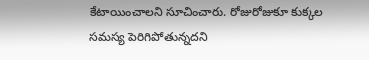కేటాయించాలని సూచించారు. రోజురోజుకూ కుక్కల సమస్య పెరిగిపోతున్నదని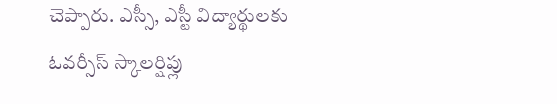చెప్పారు. ఎస్సీ, ఎస్టీ విద్యార్థులకు ఓవర్సీస్ స్కాలర్షిప్లు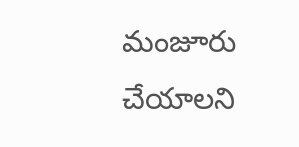మంజూరు చేయాలని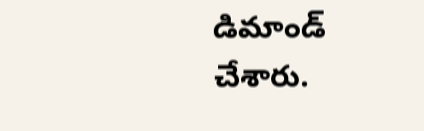డిమాండ్ చేశారు.